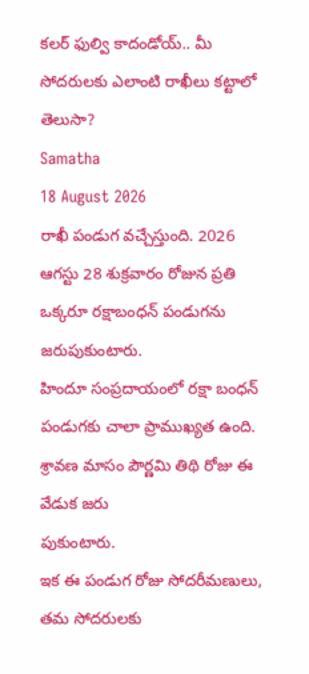కలర్ ఫుల్వి కాదండోయ్.. మీ సోదరులకు ఎలాంటి రాఖీలు కట్టాలో తెలుసా?
Samatha
18 August 2026
రాఖీ పండుగ వచ్చేస్తుంది. 2026 ఆగస్టు 28 శుక్రవారం రోజున ప్రతి ఒక్కరూ రక్షాబంధన్ పండుగను జరుపుకుంటారు.
హిందూ సంప్రదాయంలో రక్షా బంధన్ పండుగకు చాలా ప్రాముఖ్యత ఉంది. శ్రావణ మాసం పౌర్ణమి తిథి రోజు ఈ వేడుక జరు
పుకుంటారు.
ఇక ఈ పండుగ రోజు సోదరీమణులు, తమ సోదరులకు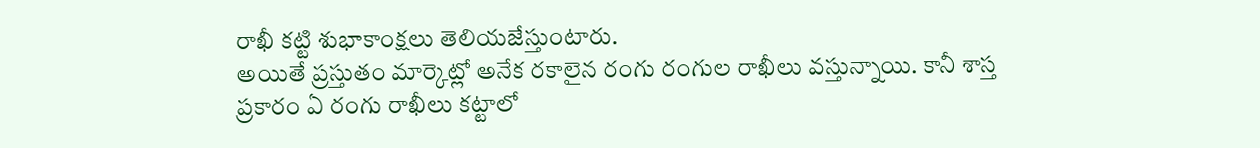రాఖీ కట్టి శుభాకాంక్షలు తెలియజేస్తుంటారు.
అయితే ప్రస్తుతం మార్కెట్లో అనేక రకాలైన రంగు రంగుల రాఖీలు వస్తున్నాయి. కానీ శాస్త
ప్రకారం ఏ రంగు రాఖీలు కట్టాలో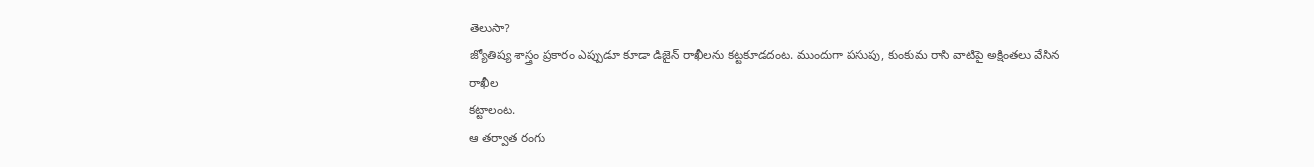తెలుసా?
జ్యోతిష్య శాస్త్రం ప్రకారం ఎప్పుడూ కూడా డిజైన్ రాఖీలను కట్టకూడదంట. ముందుగా పసుపు, కుంకుమ రాసి వాటిపై అక్షింతలు వేసిన రాఖీల
కట్టాలంట.
ఆ తర్వాత రంగు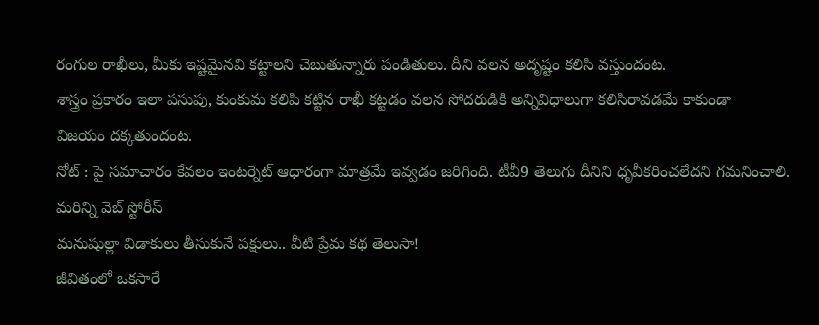రంగుల రాఖీలు, మీకు ఇష్టమైనవి కట్టాలని చెబుతున్నారు పండితులు. దీని వలన అదృష్టం కలిసి వస్తుందంట.
శాస్త్రం ప్రకారం ఇలా పసుపు, కుంకుమ కలిపి కట్టిన రాఖీ కట్టడం వలన సోదరుడికి అన్నివిధాలుగా కలిసిరావడమే కాకుండా
విజయం దక్కతుందంట.
నోట్ : పై సమాచారం కేవలం ఇంటర్నెట్ ఆధారంగా మాత్రమే ఇవ్వడం జరిగింది. టీవీ9 తెలుగు దీనిని ధృవీకరించలేదని గమనించాలి.
మరిన్ని వెబ్ స్టోరీస్
మనుషుల్లా విడాకులు తీసుకునే పక్షులు.. వీటి ప్రేమ కథ తెలుసా!
జీవితంలో ఒకసారే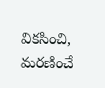వికసించి, మరణించే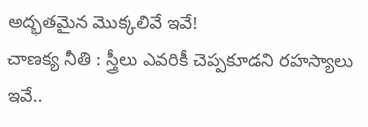అద్భతమైన మొక్కలివే ఇవే!
చాణక్య నీతి : స్త్రీలు ఎవరికీ చెప్పకూడని రహస్యాలు ఇవే..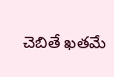చెబితే ఖతమే